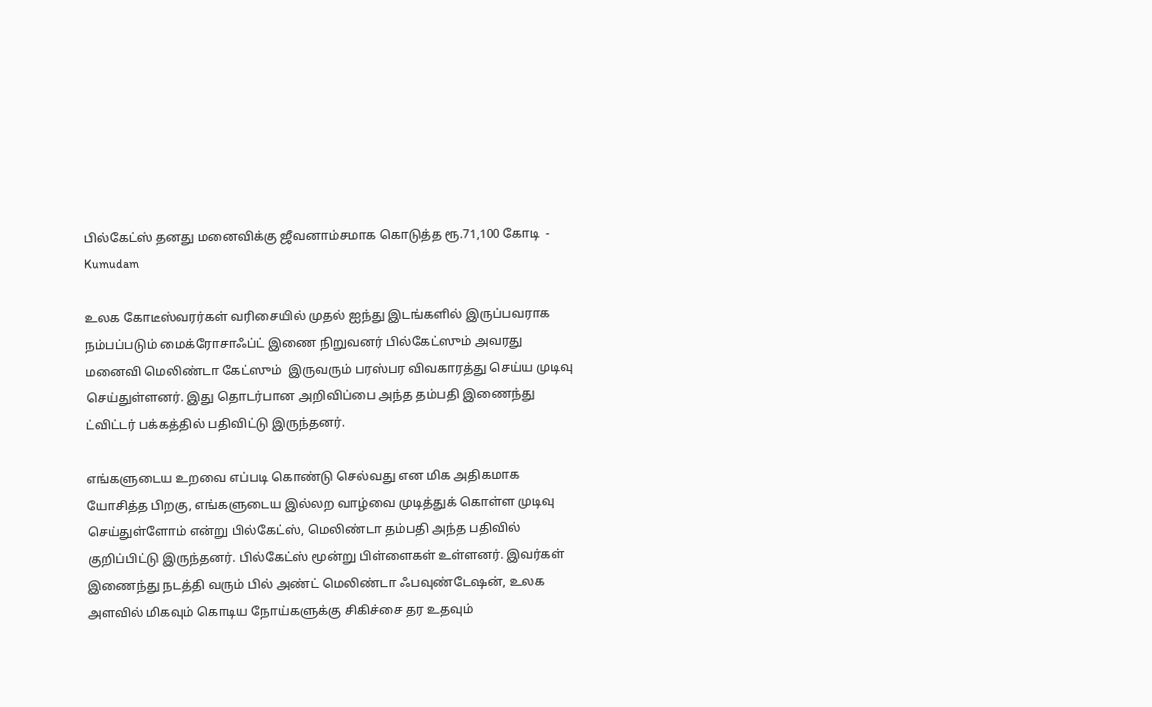பில்கேட்ஸ் தனது மனைவிக்கு ஜீவனாம்சமாக கொடுத்த ரூ.71,100 கோடி  - Kumudam

உலக கோடீஸ்வரர்கள் வரிசையில் முதல் ஐந்து இடங்களில் இருப்பவராக நம்பப்படும் மைக்ரோசாஃப்ட் இணை நிறுவனர் பில்கேட்ஸும் அவரது மனைவி மெலிண்டா கேட்ஸும்  இருவரும் பரஸ்பர விவகாரத்து செய்ய முடிவு செய்துள்ளனர். இது தொடர்பான அறிவிப்பை அந்த தம்பதி இணைந்து ட்விட்டர் பக்கத்தில் பதிவிட்டு இருந்தனர்.

எங்களுடைய உறவை எப்படி கொண்டு செல்வது என மிக அதிகமாக யோசித்த பிறகு, எங்களுடைய இல்லற வாழ்வை முடித்துக் கொள்ள முடிவு செய்துள்ளோம் என்று பில்கேட்ஸ், மெலிண்டா தம்பதி அந்த பதிவில் குறிப்பிட்டு இருந்தனர். பில்கேட்ஸ் மூன்று பிள்ளைகள் உள்ளனர். இவர்கள் இணைந்து நடத்தி வரும் பில் அண்ட் மெலிண்டா ஃபவுண்டேஷன், உலக அளவில் மிகவும் கொடிய நோய்களுக்கு சிகிச்சை தர உதவும்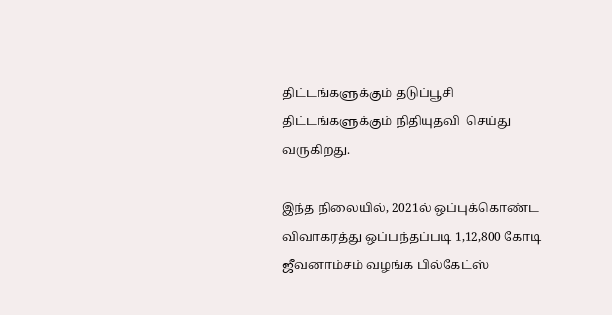திட்டங்களுக்கும் தடுப்பூசி திட்டங்களுக்கும் நிதியுதவி  செய்து வருகிறது.

இந்த நிலையில், 2021ல் ஒப்புக்கொண்ட விவாகரத்து ஒப்பந்தப்படி 1,12,800 கோடி ஜீவனாம்சம் வழங்க பில்கேட்ஸ்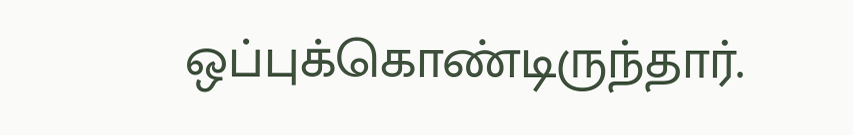ஒப்புக்கொண்டிருந்தார்.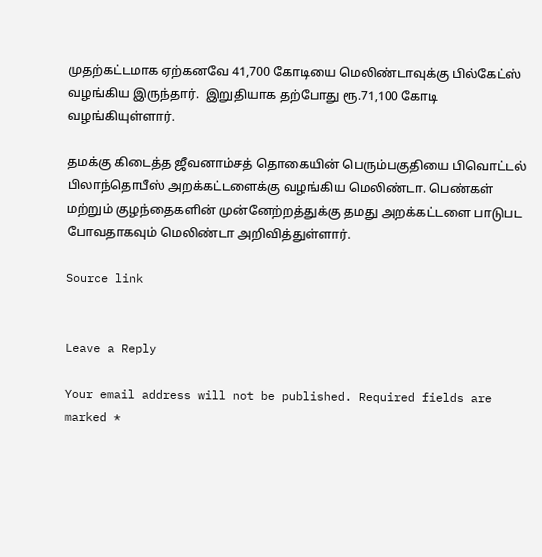முதற்கட்டமாக ஏற்கனவே 41,700 கோடியை மெலிண்டாவுக்கு பில்கேட்ஸ் வழங்கிய இருந்தார்.  இறுதியாக தற்போது ரூ.71,100 கோடி வழங்கியுள்ளார்.

தமக்கு கிடைத்த ஜீவனாம்சத் தொகையின் பெரும்பகுதியை பிவொட்டல் பிலாந்தொபீஸ் அறக்கட்டளைக்கு வழங்கிய மெலிண்டா. பெண்கள் மற்றும் குழந்தைகளின் முன்னேற்றத்துக்கு தமது அறக்கட்டளை பாடுபட போவதாகவும் மெலிண்டா அறிவித்துள்ளார்.

Source link


Leave a Reply

Your email address will not be published. Required fields are marked *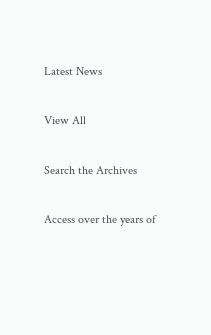Latest News

View All

Search the Archives

Access over the years of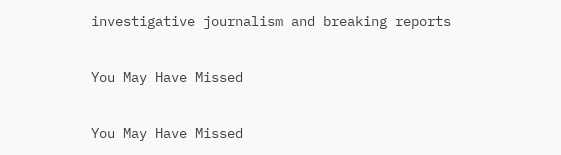investigative journalism and breaking reports

You May Have Missed

You May Have Missed